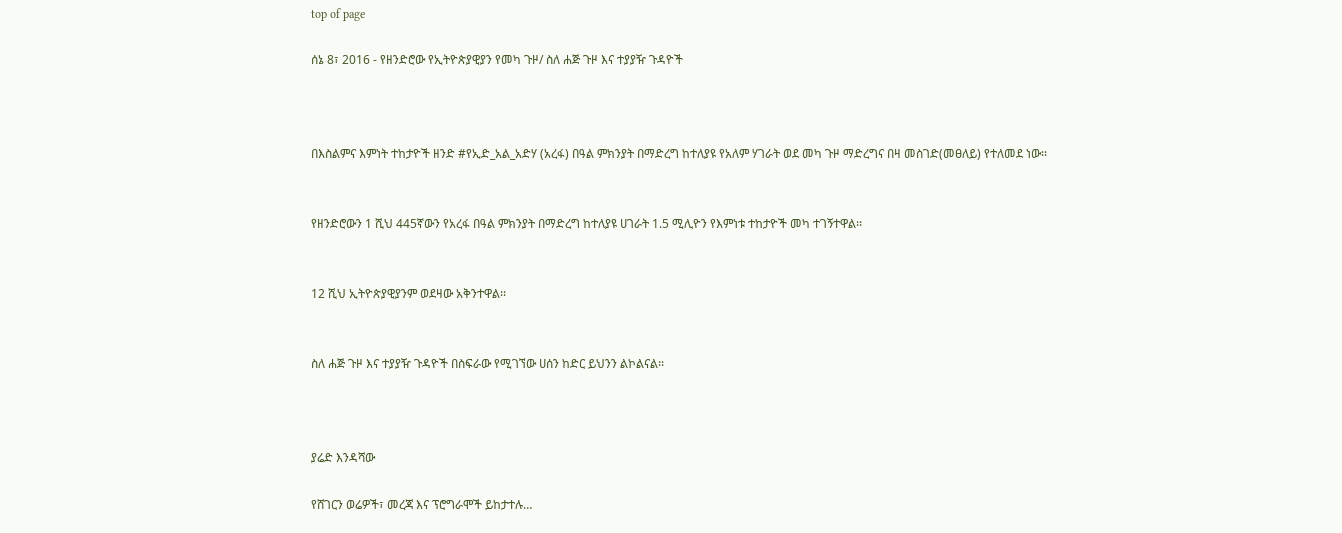top of page

ሰኔ 8፣ 2016 - የዘንድሮው የኢትዮጵያዊያን የመካ ጉዞ/ ስለ ሐጅ ጉዞ እና ተያያዥ ጉዳዮች



በእስልምና እምነት ተከታዮች ዘንድ #የኢድ_አል_አድሃ (አረፋ) በዓል ምክንያት በማድረግ ከተለያዩ የአለም ሃገራት ወደ መካ ጉዞ ማድረግና በዛ መስገድ(መፀለይ) የተለመደ ነው፡፡


የዘንድሮውን 1 ሺህ 445ኛውን የአረፋ በዓል ምክንያት በማድረግ ከተለያዩ ሀገራት 1.5 ሚሊዮን የእምነቱ ተከታዮች መካ ተገኝተዋል፡፡


12 ሺህ ኢትዮጵያዊያንም ወደዛው አቅንተዋል፡፡


ስለ ሐጅ ጉዞ እና ተያያዥ ጉዳዮች በስፍራው የሚገኘው ሀሰን ከድር ይህንን ልኮልናል፡፡



ያሬድ እንዳሻው

የሸገርን ወሬዎች፣ መረጃ እና ፕሮግራሞች ይከታተሉ…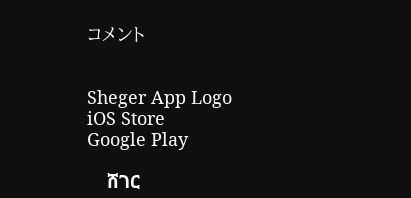コメント


Sheger App Logo
iOS Store
Google Play

    ሸገር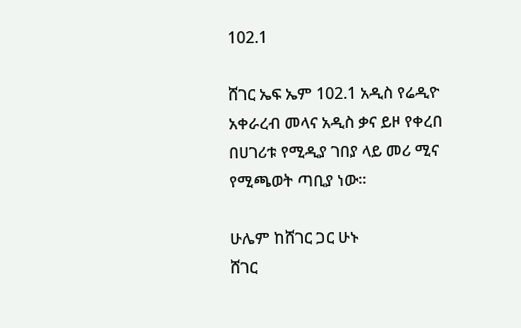102.1

ሸገር ኤፍ ኤም 102.1 አዲስ የሬዲዮ አቀራረብ መላና አዲስ ቃና ይዞ የቀረበ በሀገሪቱ የሚዲያ ገበያ ላይ መሪ ሚና የሚጫወት ጣቢያ ነው፡፡

ሁሌም ከሸገር ጋር ሁኑ
ሸገር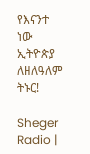የእናንተ ነው
ኢትዮጵያ ለዘለዓለም ትኑር!

Sheger Radio |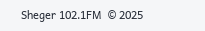Sheger 102.1FM  © 2025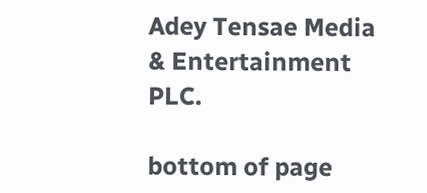Adey Tensae Media & Entertainment PLC.

bottom of page